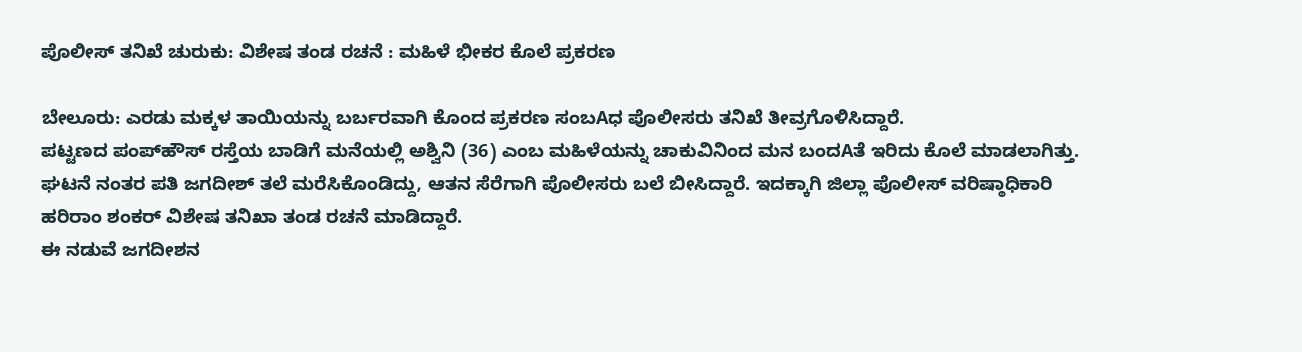ಪೊಲೀಸ್ ತನಿಖೆ ಚುರುಕು: ವಿಶೇಷ ತಂಡ ರಚನೆ : ಮಹಿಳೆ ಭೀಕರ ಕೊಲೆ ಪ್ರಕರಣ

ಬೇಲೂರು: ಎರಡು ಮಕ್ಕಳ ತಾಯಿಯನ್ನು ಬರ್ಬರವಾಗಿ ಕೊಂದ ಪ್ರಕರಣ ಸಂಬAಧ ಪೊಲೀಸರು ತನಿಖೆ ತೀವ್ರಗೊಳಿಸಿದ್ದಾರೆ.
ಪಟ್ಟಣದ ಪಂಪ್‌ಹೌಸ್ ರಸ್ತೆಯ ಬಾಡಿಗೆ ಮನೆಯಲ್ಲಿ ಅಶ್ವಿನಿ (36) ಎಂಬ ಮಹಿಳೆಯನ್ನು ಚಾಕುವಿನಿಂದ ಮನ ಬಂದAತೆ ಇರಿದು ಕೊಲೆ ಮಾಡಲಾಗಿತ್ತು. ಘಟನೆ ನಂತರ ಪತಿ ಜಗದೀಶ್ ತಲೆ ಮರೆಸಿಕೊಂಡಿದ್ದು, ಆತನ ಸೆರೆಗಾಗಿ ಪೊಲೀಸರು ಬಲೆ ಬೀಸಿದ್ದಾರೆ. ಇದಕ್ಕಾಗಿ ಜಿಲ್ಲಾ ಪೊಲೀಸ್ ವರಿಷ್ಠಾಧಿಕಾರಿ ಹರಿರಾಂ ಶಂಕರ್ ವಿಶೇಷ ತನಿಖಾ ತಂಡ ರಚನೆ ಮಾಡಿದ್ದಾರೆ.
ಈ ನಡುವೆ ಜಗದೀಶನ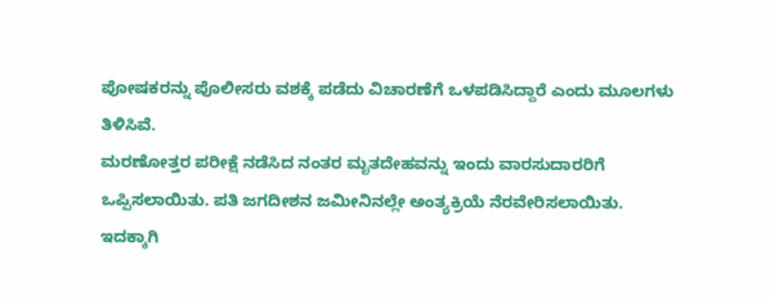ಪೋಷಕರನ್ನು ಪೊಲೀಸರು ವಶಕ್ಕೆ ಪಡೆದು ವಿಚಾರಣೆಗೆ ಒಳಪಡಿಸಿದ್ದಾರೆ ಎಂದು ಮೂಲಗಳು ತಿಳಿಸಿವೆ.
ಮರಣೋತ್ತರ ಪರೀಕ್ಷೆ ನಡೆಸಿದ ನಂತರ ಮೃತದೇಹವನ್ನು ಇಂದು ವಾರಸುದಾರರಿಗೆ ಒಪ್ಪಿಸಲಾಯಿತು. ಪತಿ ಜಗದೀಶನ ಜಮೀನಿನಲ್ಲೇ ಅಂತ್ಯಕ್ರಿಯೆ ನೆರವೇರಿಸಲಾಯಿತು.
ಇದಕ್ಕಾಗಿ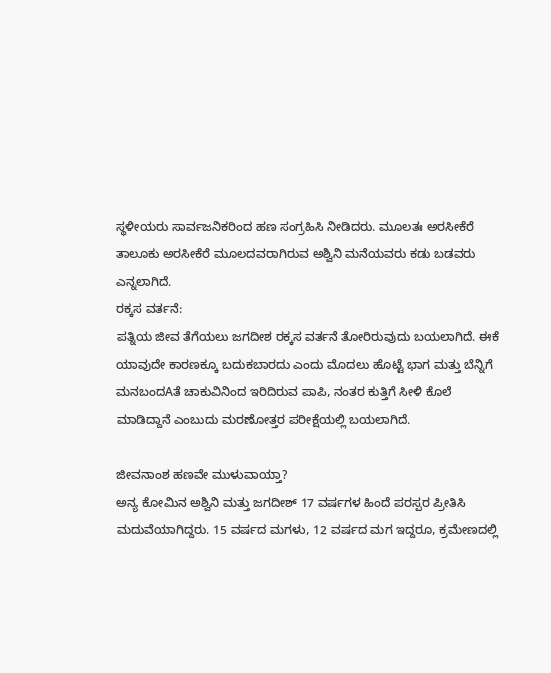ಸ್ಥಳೀಯರು ಸಾರ್ವಜನಿಕರಿಂದ ಹಣ ಸಂಗ್ರಹಿಸಿ ನೀಡಿದರು. ಮೂಲತಃ ಅರಸೀಕೆರೆ ತಾಲೂಕು ಅರಸೀಕೆರೆ ಮೂಲದವರಾಗಿರುವ ಅಶ್ವಿನಿ ಮನೆಯವರು ಕಡು ಬಡವರು ಎನ್ನಲಾಗಿದೆ.
ರಕ್ಕಸ ವರ್ತನೆ:
ಪತ್ನಿಯ ಜೀವ ತೆಗೆಯಲು ಜಗದೀಶ ರಕ್ಕಸ ವರ್ತನೆ ತೋರಿರುವುದು ಬಯಲಾಗಿದೆ. ಈಕೆ ಯಾವುದೇ ಕಾರಣಕ್ಕೂ ಬದುಕಬಾರದು ಎಂದು ಮೊದಲು ಹೊಟ್ಟೆ ಭಾಗ ಮತ್ತು ಬೆನ್ನಿಗೆ ಮನಬಂದAತೆ ಚಾಕುವಿನಿಂದ ಇರಿದಿರುವ ಪಾಪಿ, ನಂತರ ಕುತ್ತಿಗೆ ಸೀಳಿ ಕೊಲೆ ಮಾಡಿದ್ದಾನೆ ಎಂಬುದು ಮರಣೋತ್ತರ ಪರೀಕ್ಷೆಯಲ್ಲಿ ಬಯಲಾಗಿದೆ.

ಜೀವನಾಂಶ ಹಣವೇ ಮುಳುವಾಯ್ತಾ?
ಅನ್ಯ ಕೋಮಿನ ಅಶ್ವಿನಿ ಮತ್ತು ಜಗದೀಶ್ 17 ವರ್ಷಗಳ ಹಿಂದೆ ಪರಸ್ಪರ ಪ್ರೀತಿಸಿ ಮದುವೆಯಾಗಿದ್ದರು. 15 ವರ್ಷದ ಮಗಳು, 12 ವರ್ಷದ ಮಗ ಇದ್ದರೂ, ಕ್ರಮೇಣದಲ್ಲಿ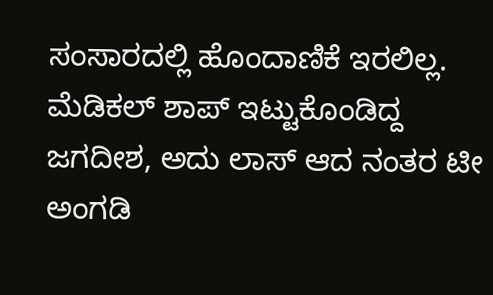ಸಂಸಾರದಲ್ಲಿ ಹೊಂದಾಣಿಕೆ ಇರಲಿಲ್ಲ. ಮೆಡಿಕಲ್ ಶಾಪ್ ಇಟ್ಟುಕೊಂಡಿದ್ದ ಜಗದೀಶ, ಅದು ಲಾಸ್ ಆದ ನಂತರ ಟೀ ಅಂಗಡಿ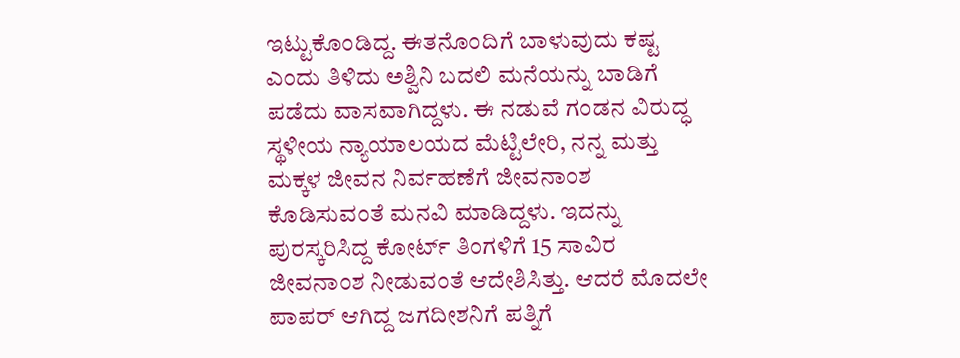ಇಟ್ಟುಕೊಂಡಿದ್ದ. ಈತನೊಂದಿಗೆ ಬಾಳುವುದು ಕಷ್ಟ ಎಂದು ತಿಳಿದು ಅಶ್ವಿನಿ ಬದಲಿ ಮನೆಯನ್ನು ಬಾಡಿಗೆ ಪಡೆದು ವಾಸವಾಗಿದ್ದಳು. ಈ ನಡುವೆ ಗಂಡನ ವಿರುದ್ಧ ಸ್ಥಳೀಯ ನ್ಯಾಯಾಲಯದ ಮೆಟ್ಟಿಲೇರಿ, ನನ್ನ ಮತ್ತು ಮಕ್ಕಳ ಜೀವನ ನಿರ್ವಹಣೆಗೆ ಜೀವನಾಂಶ ಕೊಡಿಸುವಂತೆ ಮನವಿ ಮಾಡಿದ್ದಳು. ಇದನ್ನು ಪುರಸ್ಕರಿಸಿದ್ದ ಕೋರ್ಟ್ ತಿಂಗಳಿಗೆ 15 ಸಾವಿರ ಜೀವನಾಂಶ ನೀಡುವಂತೆ ಆದೇಶಿಸಿತ್ತು. ಆದರೆ ಮೊದಲೇ ಪಾಪರ್ ಆಗಿದ್ದ ಜಗದೀಶನಿಗೆ ಪತ್ನಿಗೆ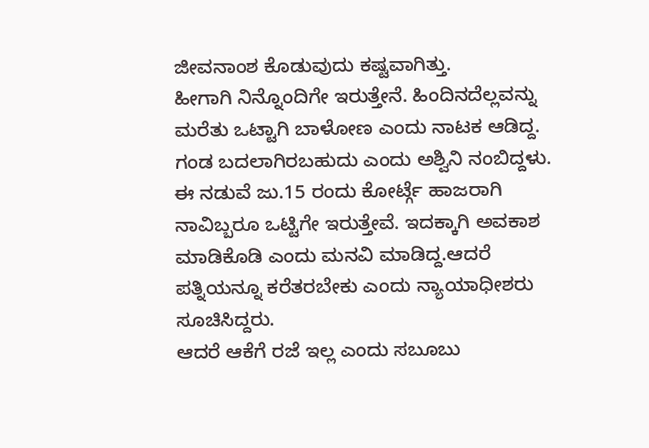ಜೀವನಾಂಶ ಕೊಡುವುದು ಕಷ್ಟವಾಗಿತ್ತು.
ಹೀಗಾಗಿ ನಿನ್ನೊಂದಿಗೇ ಇರುತ್ತೇನೆ. ಹಿಂದಿನದೆಲ್ಲವನ್ನು ಮರೆತು ಒಟ್ಟಾಗಿ ಬಾಳೋಣ ಎಂದು ನಾಟಕ ಆಡಿದ್ದ. ಗಂಡ ಬದಲಾಗಿರಬಹುದು ಎಂದು ಅಶ್ವಿನಿ ನಂಬಿದ್ದಳು. ಈ ನಡುವೆ ಜು.15 ರಂದು ಕೋರ್ಟ್ಗೆ ಹಾಜರಾಗಿ ನಾವಿಬ್ಬರೂ ಒಟ್ಟಿಗೇ ಇರುತ್ತೇವೆ. ಇದಕ್ಕಾಗಿ ಅವಕಾಶ ಮಾಡಿಕೊಡಿ ಎಂದು ಮನವಿ ಮಾಡಿದ್ದ.ಆದರೆ ಪತ್ನಿಯನ್ನೂ ಕರೆತರಬೇಕು ಎಂದು ನ್ಯಾಯಾಧೀಶರು ಸೂಚಿಸಿದ್ದರು.
ಆದರೆ ಆಕೆಗೆ ರಜೆ ಇಲ್ಲ ಎಂದು ಸಬೂಬು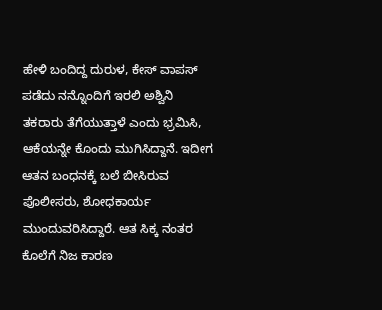ಹೇಳಿ ಬಂದಿದ್ದ ದುರುಳ, ಕೇಸ್ ವಾಪಸ್ ಪಡೆದು ನನ್ನೊಂದಿಗೆ ಇರಲಿ ಅಶ್ವಿನಿ ತಕರಾರು ತೆಗೆಯುತ್ತಾಳೆ ಎಂದು ಭ್ರಮಿಸಿ, ಆಕೆಯನ್ನೇ ಕೊಂದು ಮುಗಿಸಿದ್ದಾನೆ. ಇದೀಗ ಆತನ ಬಂಧನಕ್ಕೆ ಬಲೆ ಬೀಸಿರುವ ಪೊಲೀಸರು, ಶೋಧಕಾರ್ಯ ಮುಂದುವರಿಸಿದ್ದಾರೆ. ಆತ ಸಿಕ್ಕ ನಂತರ ಕೊಲೆಗೆ ನಿಜ ಕಾರಣ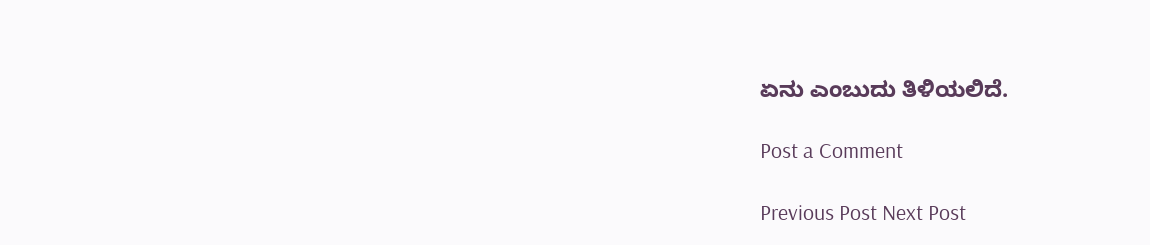ಏನು ಎಂಬುದು ತಿಳಿಯಲಿದೆ.

Post a Comment

Previous Post Next Post